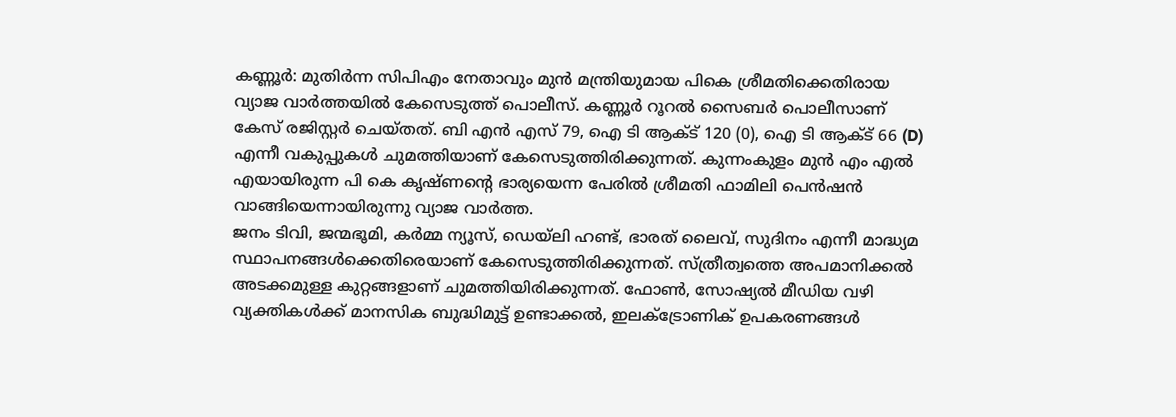കണ്ണൂർ: മുതിർന്ന സിപിഎം നേതാവും മുൻ മന്ത്രിയുമായ പികെ ശ്രീമതിക്കെതിരായ വ്യാജ വാർത്തയിൽ കേസെടുത്ത് പൊലീസ്. കണ്ണൂർ റൂറൽ സൈബർ പൊലീസാണ് കേസ് രജിസ്റ്റർ ചെയ്തത്. ബി എൻ എസ് 79, ഐ ടി ആക്ട് 120 (0), ഐ ടി ആക്ട് 66 (D) എന്നീ വകുപ്പുകൾ ചുമത്തിയാണ് കേസെടുത്തിരിക്കുന്നത്. കുന്നംകുളം മുൻ എം എൽ എയായിരുന്ന പി കെ കൃഷ്ണന്റെ ഭാര്യയെന്ന പേരിൽ ശ്രീമതി ഫാമിലി പെൻഷൻ വാങ്ങിയെന്നായിരുന്നു വ്യാജ വാർത്ത.
ജനം ടിവി, ജന്മഭൂമി, കർമ്മ ന്യൂസ്, ഡെയ്ലി ഹണ്ട്, ഭാരത് ലൈവ്, സുദിനം എന്നീ മാദ്ധ്യമ സ്ഥാപനങ്ങൾക്കെതിരെയാണ് കേസെടുത്തിരിക്കുന്നത്. സ്ത്രീത്വത്തെ അപമാനിക്കൽ അടക്കമുള്ള കുറ്റങ്ങളാണ് ചുമത്തിയിരിക്കുന്നത്. ഫോൺ, സോഷ്യൽ മീഡിയ വഴി വ്യക്തികൾക്ക് മാനസിക ബുദ്ധിമുട്ട് ഉണ്ടാക്കൽ, ഇലക്ട്രോണിക് ഉപകരണങ്ങൾ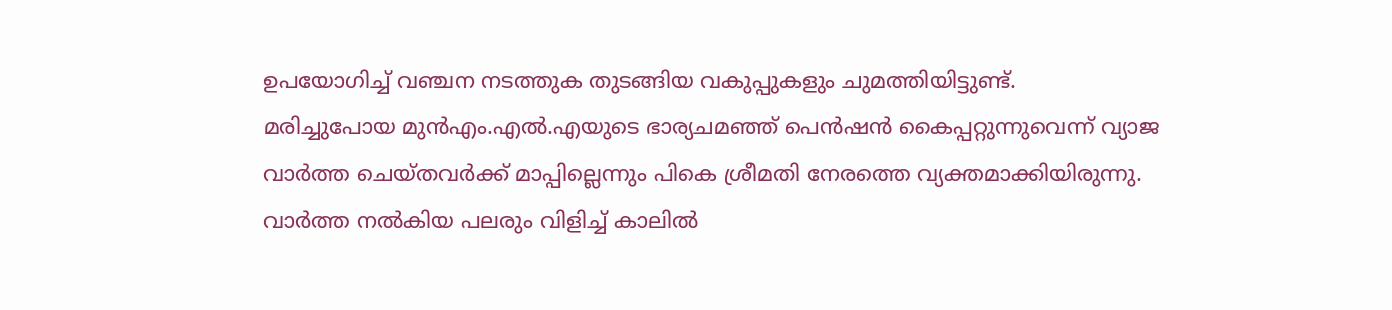ഉപയോഗിച്ച് വഞ്ചന നടത്തുക തുടങ്ങിയ വകുപ്പുകളും ചുമത്തിയിട്ടുണ്ട്.
മരിച്ചുപോയ മുൻഎം.എൽ.എയുടെ ഭാര്യചമഞ്ഞ് പെൻഷൻ കൈപ്പറ്റുന്നുവെന്ന് വ്യാജ വാർത്ത ചെയ്തവർക്ക് മാപ്പില്ലെന്നും പികെ ശ്രീമതി നേരത്തെ വ്യക്തമാക്കിയിരുന്നു. വാർത്ത നൽകിയ പലരും വിളിച്ച് കാലിൽ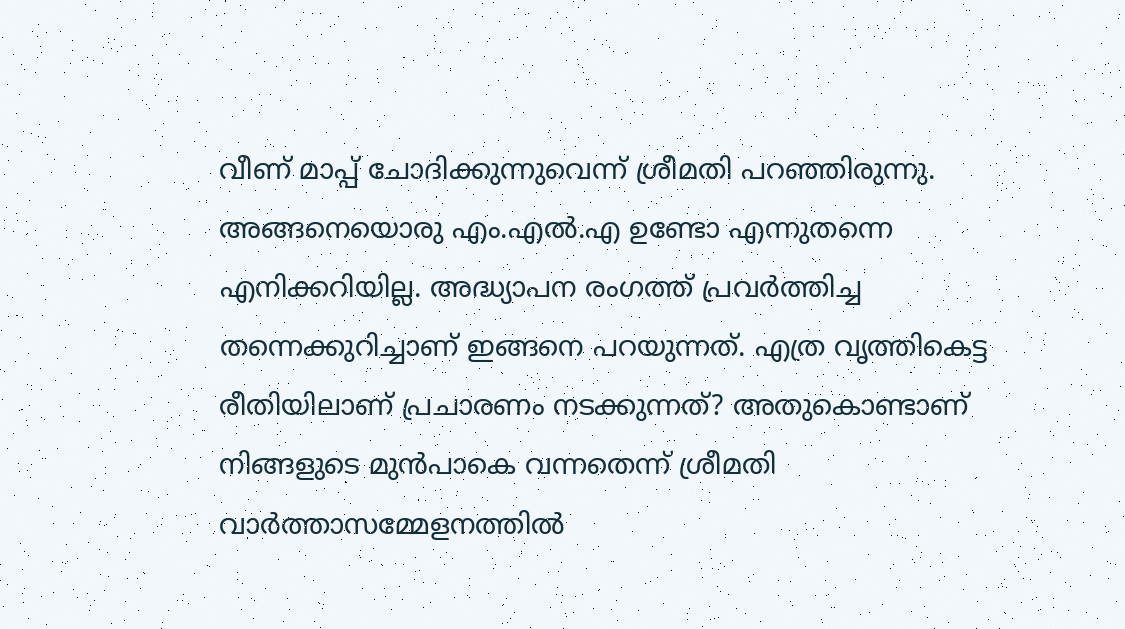വീണ് മാപ്പ് ചോദിക്കുന്നുവെന്ന് ശ്രീമതി പറഞ്ഞിരുന്നു. അങ്ങനെയൊരു എം.എൽ.എ ഉണ്ടോ എന്നുതന്നെ എനിക്കറിയില്ല. അദ്ധ്യാപന രംഗത്ത് പ്രവർത്തിച്ച തന്നെക്കുറിച്ചാണ് ഇങ്ങനെ പറയുന്നത്. എത്ര വൃത്തികെട്ട രീതിയിലാണ് പ്രചാരണം നടക്കുന്നത്? അതുകൊണ്ടാണ് നിങ്ങളുടെ മുൻപാകെ വന്നതെന്ന് ശ്രീമതി വാർത്താസമ്മേളനത്തിൽ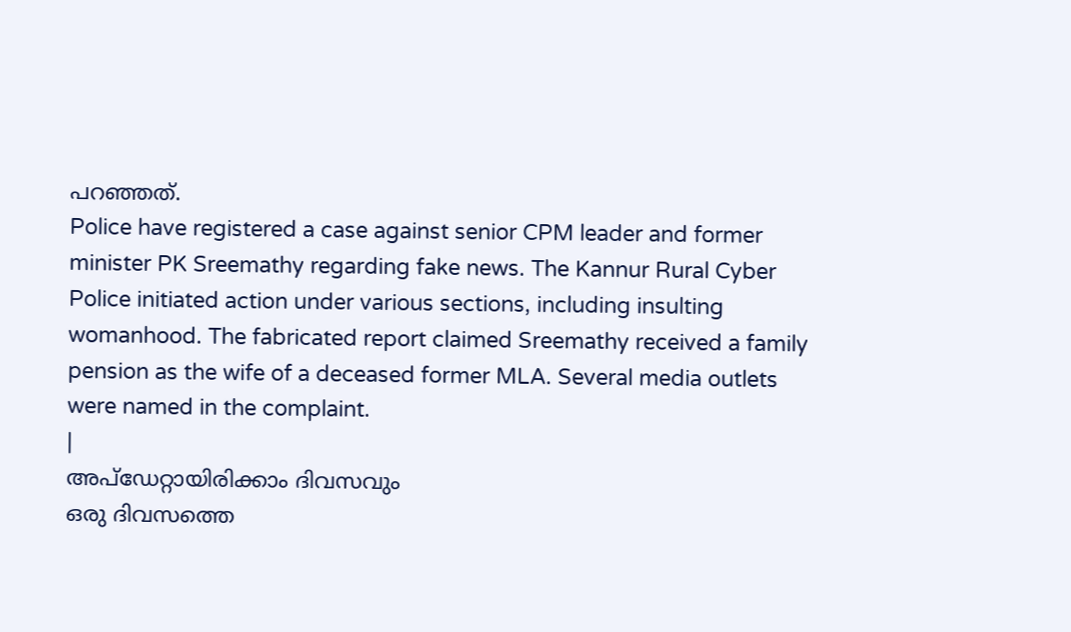പറഞ്ഞത്.
Police have registered a case against senior CPM leader and former minister PK Sreemathy regarding fake news. The Kannur Rural Cyber Police initiated action under various sections, including insulting womanhood. The fabricated report claimed Sreemathy received a family pension as the wife of a deceased former MLA. Several media outlets were named in the complaint.
|
അപ്ഡേറ്റായിരിക്കാം ദിവസവും
ഒരു ദിവസത്തെ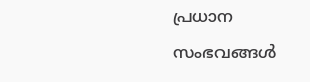പ്രധാന സംഭവങ്ങൾ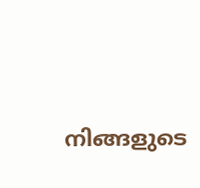നിങ്ങളുടെ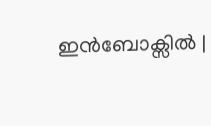ഇൻബോക്സിൽ |